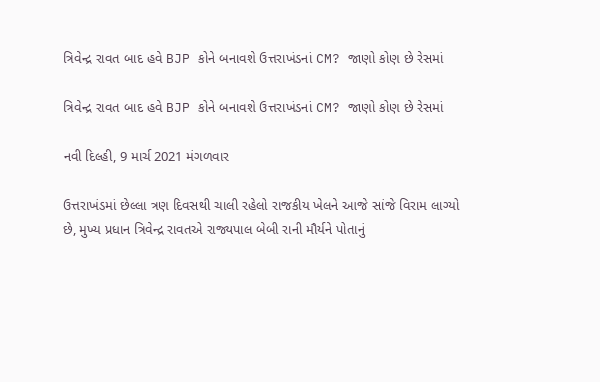ત્રિવેન્દ્ર રાવત બાદ હવે BJP કોને બનાવશે ઉત્તરાખંડનાં CM? જાણો કોણ છે રેસમાં

ત્રિવેન્દ્ર રાવત બાદ હવે BJP કોને બનાવશે ઉત્તરાખંડનાં CM? જાણો કોણ છે રેસમાં

નવી દિલ્હી, 9 માર્ચ 2021 મંગળવાર

ઉત્તરાખંડમાં છેલ્લા ત્રણ દિવસથી ચાલી રહેલો રાજકીય ખેલને આજે સાંજે વિરામ લાગ્યો છે, મુખ્ય પ્રધાન ત્રિવેન્દ્ર રાવતએ રાજ્યપાલ બેબી રાની મૌર્યને પોતાનું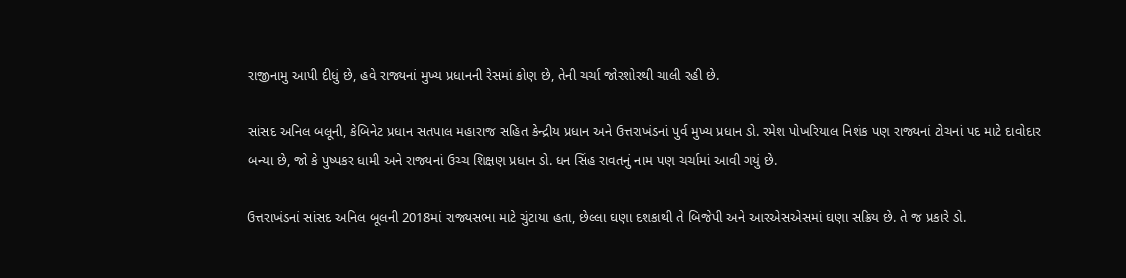રાજીનામુ આપી દીધું છે, હવે રાજ્યનાં મુખ્ય પ્રધાનની રેસમાં કોણ છે, તેની ચર્ચા જોરશોરથી ચાલી રહી છે.

સાંસદ અનિલ બલૂની, કેબિનેટ પ્રધાન સતપાલ મહારાજ સહિત કેન્દ્રીય પ્રધાન અને ઉત્તરાખંડનાં પુર્વ મુખ્ય પ્રધાન ડો. રમેશ પોખરિયાલ નિશંક પણ રાજ્યનાં ટોચનાં પદ માટે દાવોદાર બન્યા છે, જો કે પુષ્પકર ધામી અને રાજ્યનાં ઉચ્ચ શિક્ષણ પ્રધાન ડો. ધન સિંહ રાવતનું નામ પણ ચર્ચામાં આવી ગયું છે.

ઉત્તરાખંડનાં સાંસદ અનિલ બૂલની 2018માં રાજ્યસભા માટે ચુંટાયા હતા, છેલ્લા ઘણા દશકાથી તે બિજેપી અને આરએસએસમાં ઘણા સક્રિય છે. તે જ પ્રકારે ડો.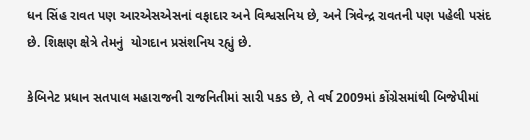ધન સિંહ રાવત પણ આરએસએસનાં વફાદાર અને વિશ્વસનિય છે, અને ત્રિવેન્દ્ર રાવતની પણ પહેલી પસંદ છે. શિક્ષણ ક્ષેત્રે તેમનું  યોગદાન પ્રસંશનિય રહ્યું છે.

કેબિનેટ પ્રધાન સતપાલ મહારાજની રાજનિતીમાં સારી પકડ છે, તે વર્ષ 2009માં કોંગ્રેસમાંથી બિજેપીમાં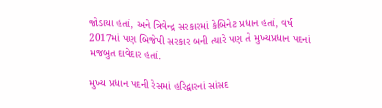જોડાયા હતાં, અને ત્રિવેન્દ્ર સરકારમાં કેબિનેટ પ્રધાન હતાં, વર્ષ 2017માં પણ બિજેપી સરકાર બની ત્યારે પણ તે મુખ્યપ્રધાન પદનાં મજબુત દાવેદાર હતાં.

મુખ્ય પ્રધાન પદની રેસમાં હરિદ્વારનાં સાંસદ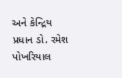અને કેન્દ્રિય પ્રધાન ડો. રમેશ પોખરિયાલ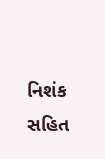નિશંક સહિત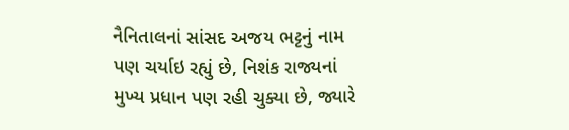નૈનિતાલનાં સાંસદ અજય ભટ્ટનું નામ પણ ચર્યાઇ રહ્યું છે, નિશંક રાજ્યનાં મુખ્ય પ્રધાન પણ રહી ચુક્યા છે, જ્યારે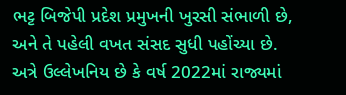ભટ્ટ બિજેપી પ્રદેશ પ્રમુખની ખુરસી સંભાળી છે, અને તે પહેલી વખત સંસદ સુધી પહોંચ્યા છે. અત્રે ઉલ્લેખનિય છે કે વર્ષ 2022માં રાજ્યમાં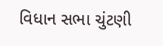વિધાન સભા ચુંટણી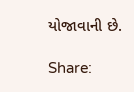યોજાવાની છે.

Share: